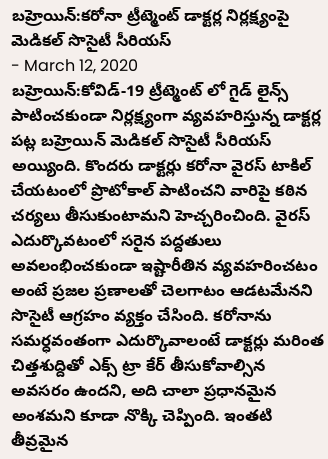బహ్రెయిన్:కరోనా ట్రీట్మెంట్ డాక్టర్ల నిర్లక్ష్యంపై మెడికల్ సొసైటీ సీరియస్
- March 12, 2020
బహ్రెయిన్:కోవిడ్-19 ట్రీట్మెంట్ లో గైడ్ లైన్స్ పాటించకుండా నిర్లక్ష్యంగా వ్యవహరిస్తున్న డాక్టర్ల పట్ల బహ్రెయిన్ మెడికల్ సొసైటీ సీరియస్ అయ్యింది. కొందరు డాక్టర్లు కరోనా వైరస్ టాకిల్ చేయటంలో ప్రొటోకాల్ పాటించని వారిపై కఠిన చర్యలు తీసుకుంటామని హెచ్చరించింది. వైరస్ ఎదుర్కొవటంలో సరైన పద్దతులు అవలంభించకుండా ఇష్టారీతిన వ్యవహరించటం అంటే ప్రజల ప్రణాలతో చెలగాటం ఆడటమేనని సొసైటీ ఆగ్రహం వ్యక్తం చేసింది. కరోనాను సమర్ధవంతంగా ఎదుర్కొవాలంటే డాక్టర్లు మరింత చిత్తశుద్దితో ఎక్స్ ట్రా కేర్ తీసుకోవాల్సిన అవసరం ఉందని, అది చాలా ప్రధానమైన అంశమని కూడా నొక్కి చెప్పింది. ఇంతటి తీవ్రమైన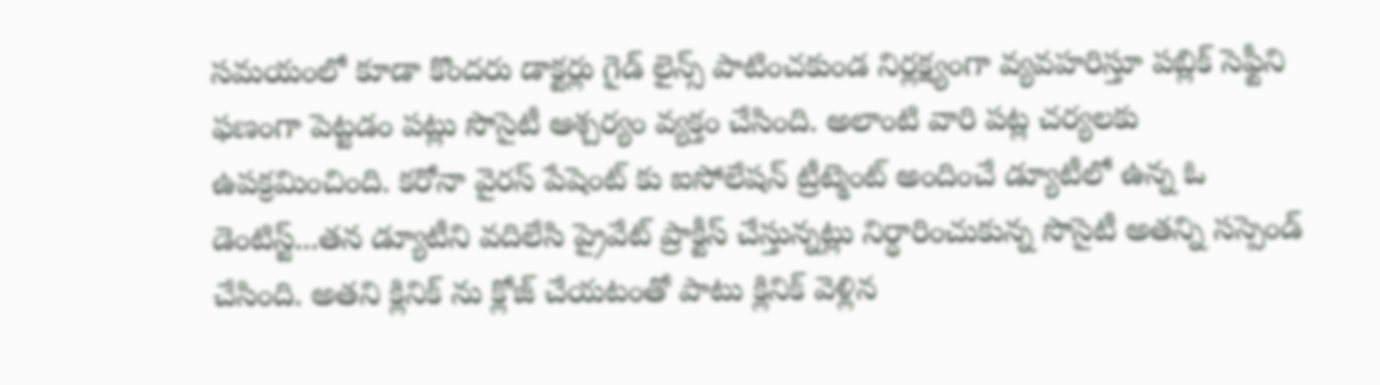సమయంలో కూడా కొందరు డాక్టర్లు గైడ్ లైన్స్ పాటించకుండ నిర్లక్ష్యంగా వ్యవహరిస్తూ పబ్లిక్ సెఫ్టీని ఫణంగా పెట్టడం పట్లు సొసైటీ ఆశ్చర్యం వ్యక్తం చేసింది. అలాంటి వారి పట్ల చర్యలకు ఉపక్రమించింది. కరోనా వైరస్ పేషెంట్ కు ఐసోలేషన్ ట్రీట్మెంట్ అందించే డ్యూటీలో ఉన్న ఓ డెంటిస్ట్...తన డ్యూటీని వదిలేసి ప్రైవేట్ ప్రాక్టీస్ చేస్తున్నట్లు నిర్ధారించుకున్న సొసైటీ అతన్ని సస్పెండ్ చేసింది. అతని క్లినిక్ ను క్లోజ్ చేయటంతో పాటు క్లినిక్ వెళ్లిన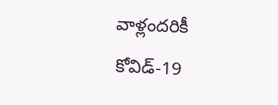వాళ్లందరికీ కోవిడ్-19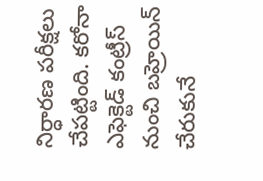నిర్ధారణ పరీక్షలు చేపట్టింది. కరోనా ఎఫెక్టెడ్ కంట్రీస్ నుంచి బహ్రెయిన్ చేరుకునే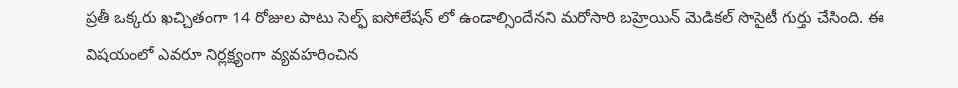ప్రతీ ఒక్కరు ఖచ్చితంగా 14 రోజుల పాటు సెల్ఫ్ ఐసోలేషన్ లో ఉండాల్సిందేనని మరోసారి బహ్రెయిన్ మెడికల్ సొసైటీ గుర్తు చేసింది. ఈ విషయంలో ఎవరూ నిర్లక్ష్యంగా వ్యవహరించిన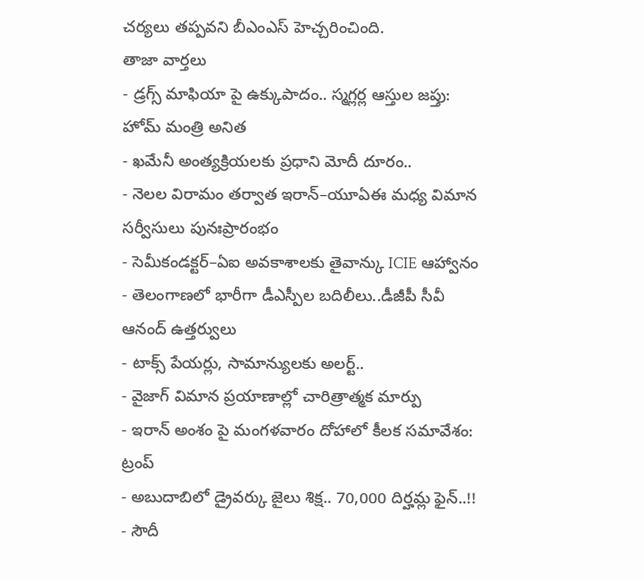చర్యలు తప్పవని బీఎంఎస్ హెచ్చరించింది.
తాజా వార్తలు
- డ్రగ్స్ మాఫియా పై ఉక్కుపాదం.. స్మగ్లర్ల ఆస్తుల జప్తు: హోమ్ మంత్రి అనిత
- ఖమేనీ అంత్యక్రియలకు ప్రధాని మోదీ దూరం..
- నెలల విరామం తర్వాత ఇరాన్–యూఏఈ మధ్య విమాన సర్వీసులు పునఃప్రారంభం
- సెమీకండక్టర్–ఏఐ అవకాశాలకు తైవాన్కు ICIE ఆహ్వానం
- తెలంగాణలో భారీగా డీఎస్పీల బదిలీలు..డీజీపీ సీవీ ఆనంద్ ఉత్తర్వులు
- టాక్స్ పేయర్లు, సామాన్యులకు అలర్ట్..
- వైజాగ్ విమాన ప్రయాణాల్లో చారిత్రాత్మక మార్పు
- ఇరాన్ అంశం పై మంగళవారం దోహాలో కీలక సమావేశం: ట్రంప్
- అబుదాబిలో డ్రైవర్కు జైలు శిక్ష.. 70,000 దిర్హమ్ల ఫైన్..!!
- సౌదీ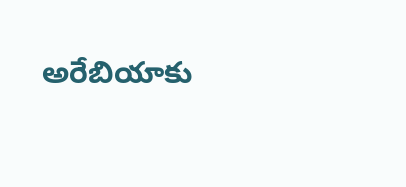అరేబియాకు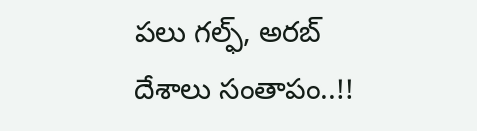పలు గల్ఫ్, అరబ్ దేశాలు సంతాపం..!!